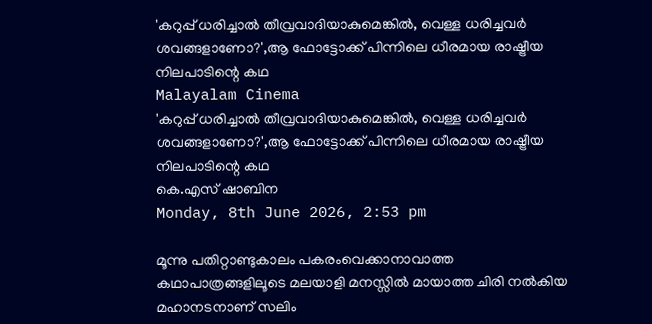'കറുപ്പ് ധരിച്ചാൽ തീവ്രവാദിയാകുമെങ്കിൽ, വെള്ള ധരിച്ചവർ ശവങ്ങളാണോ?',ആ ഫോട്ടോക്ക് പിന്നിലെ ധീരമായ രാഷ്ട്രീയ നിലപാടിന്റെ കഥ
Malayalam Cinema
'കറുപ്പ് ധരിച്ചാൽ തീവ്രവാദിയാകുമെങ്കിൽ, വെള്ള ധരിച്ചവർ ശവങ്ങളാണോ?',ആ ഫോട്ടോക്ക് പിന്നിലെ ധീരമായ രാഷ്ട്രീയ നിലപാടിന്റെ കഥ
കെ.എസ് ഷാബിന
Monday, 8th June 2026, 2:53 pm

മൂന്നു പതിറ്റാണ്ടുകാലം പകരംവെക്കാനാവാത്ത കഥാപാത്രങ്ങളിലൂടെ മലയാളി മനസ്സിൽ മായാത്ത ചിരി നൽകിയ മഹാനടനാണ് സലിം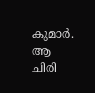കുമാർ. ആ ചിരി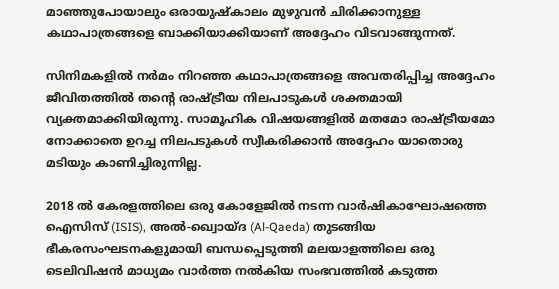മാഞ്ഞുപോയാലും ഒരായുഷ്കാലം മുഴുവൻ ചിരിക്കാനുള്ള കഥാപാത്രങ്ങളെ ബാക്കിയാക്കിയാണ് അദ്ദേഹം വിടവാങ്ങുന്നത്.

സിനിമകളിൽ നർമം നിറഞ്ഞ കഥാപാത്രങ്ങളെ അവതരിപ്പിച്ച അദ്ദേഹം ജീവിതത്തിൽ തന്റെ രാഷ്ട്രീയ നിലപാടുകൾ ശക്തമായി വ്യക്തമാക്കിയിരുന്നു. സാമൂഹിക വിഷയങ്ങളിൽ മതമോ രാഷ്ട്രീയമോ നോക്കാതെ ഉറച്ച നിലപടുകൾ സ്വീകരിക്കാൻ അദ്ദേഹം യാതൊരു മടിയും കാണിച്ചിരുന്നില്ല.

2018 ൽ കേരളത്തിലെ ഒരു കോളേജിൽ നടന്ന വാർഷികാഘോഷത്തെ ഐസിസ് (ISIS), അൽ-ഖ്വൊയ്ദ (Al-Qaeda) തുടങ്ങിയ ഭീകരസംഘടനകളുമായി ബന്ധപ്പെടുത്തി മലയാളത്തിലെ ഒരു ടെലിവിഷൻ മാധ്യമം വാർത്ത നൽകിയ സംഭവത്തിൽ കടുത്ത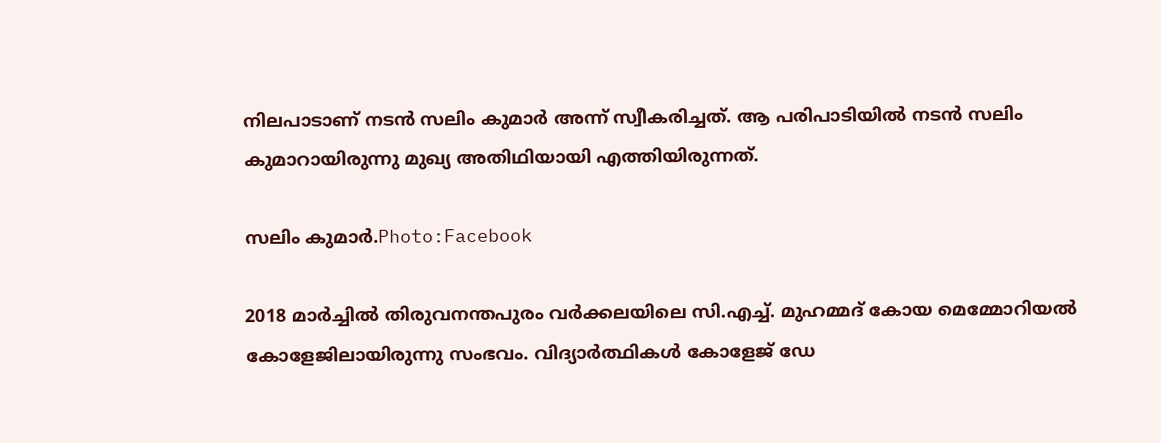നിലപാടാണ് നടൻ സലിം കുമാർ അന്ന് സ്വീകരിച്ചത്. ആ പരിപാടിയിൽ നടൻ സലിം കുമാറായിരുന്നു മുഖ്യ അതിഥിയായി എത്തിയിരുന്നത്.

സലിം കുമാർ.Photo:Facebook

2018 മാർച്ചിൽ തിരുവനന്തപുരം വർക്കലയിലെ സി.എച്ച്. മുഹമ്മദ് കോയ മെമ്മോറിയൽ കോളേജിലായിരുന്നു സംഭവം. വിദ്യാർത്ഥികൾ കോളേജ് ഡേ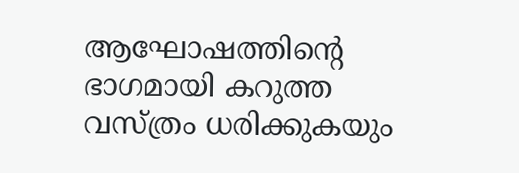ആഘോഷത്തിന്റെ ഭാഗമായി കറുത്ത വസ്ത്രം ധരിക്കുകയും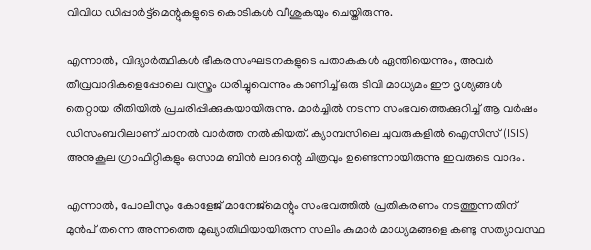വിവിധ ഡിപ്പാർട്ട്മെന്റുകളുടെ കൊടികൾ വീശുകയും ചെയ്തിരുന്നു.

എന്നാൽ, വിദ്യാർത്ഥികൾ ഭീകരസംഘടനകളുടെ പതാകകൾ ഏന്തിയെന്നും, അവർ തീവ്രവാദികളെപ്പോലെ വസ്ത്രം ധരിച്ചുവെന്നും കാണിച്ച് ഒരു ടിവി മാധ്യമം ഈ ദൃശ്യങ്ങൾ തെറ്റായ രീതിയിൽ പ്രചരിപ്പിക്കുകയായിരുന്നു. മാർച്ചിൽ നടന്ന സംഭവത്തെക്കുറിച്ച് ആ വർഷം ഡിസംബറിലാണ് ചാനൽ വാർത്ത നൽകിയത്. ക്യാമ്പസിലെ ചുവരുകളിൽ ഐസിസ് (ISIS) അനുകൂല ഗ്രാഫിറ്റികളും ഒസാമ ബിൻ ലാദന്റെ ചിത്രവും ഉണ്ടെന്നായിരുന്നു ഇവരുടെ വാദം.

എന്നാൽ, പോലീസും കോളേജ് മാനേജ്‌മെന്റും സംഭവത്തിൽ പ്രതികരണം നടത്തുന്നതിന് മുൻപ് തന്നെ അന്നത്തെ മുഖ്യാതിഥിയായിരുന്ന സലിം കുമാർ മാധ്യമങ്ങളെ കണ്ടു സത്യാവസ്ഥ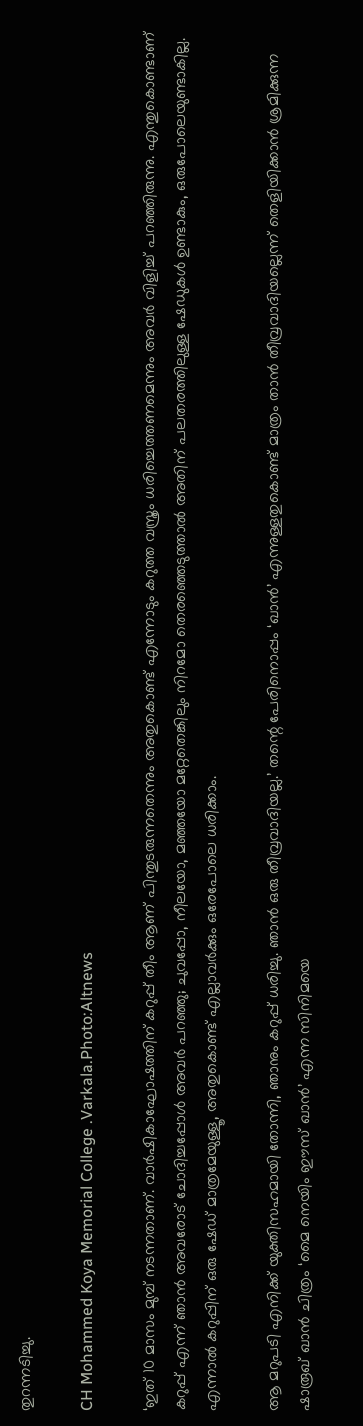തുറന്നടിച്ചു.

CH Mohammed Koya Memorial College .Varkala.Photo:Altnews

‘ഇത് 10 മാസം മുമ്പ് നടന്നതാണ്. വാർഷികാഘോഷത്തിന് കറുപ്പ് തീം ആണ് പിന്തുടരുന്നതെന്നും അതുകൊണ്ട് എന്നോടും കറുത്ത വസ്ത്രം ധരിച്ചെത്തണമെന്നും അവർ വിളിച്ച് പറഞ്ഞിരുന്നു. എന്തുകൊണ്ടാണ് കറുപ്പ് എന്ന് ഞാൻ അവരോട് ചോദിച്ചപ്പോൾ അവർ പറഞ്ഞു; ചുവപ്പോ, നീലയോ, മഞ്ഞയോ മറ്റേതെങ്കിലും നിറമോ തെരഞ്ഞെടുത്താൽ അതിന് പലതരത്തിലുള്ള ഷേഡുകൾ ഉണ്ടാകും, ഒരുപോലെയുണ്ടാകില്ല. എന്നാൽ കറുപ്പിന് ഒരു ഷേഡ് മാത്രമേയുള്ളൂ, അതുകൊണ്ട് എല്ലാവർക്കും ഒരേപോലെ ധരിക്കാം.

ആ മറുപടി എനിക്ക് യുക്തിസഹമായി തോന്നി, ഞാനും കറുപ്പ് ധരിച്ചു. ഞാൻ ഒരു തീവ്രവാദിയല്ല.’ തന്റെ പേരിനൊപ്പം ‘ഖാൻ’ എന്നുള്ളതുകൊണ്ട് മാത്രം താൻ തീവ്രവാദിയല്ലെന്ന് തെളിയിക്കാൻ ശ്രമിക്കുന്ന ഷാരൂഖ് ഖാൻ ചിത്രം ‘മൈ നെയിം ഈസ് ഖാൻ’ എന്ന സിനിമയെ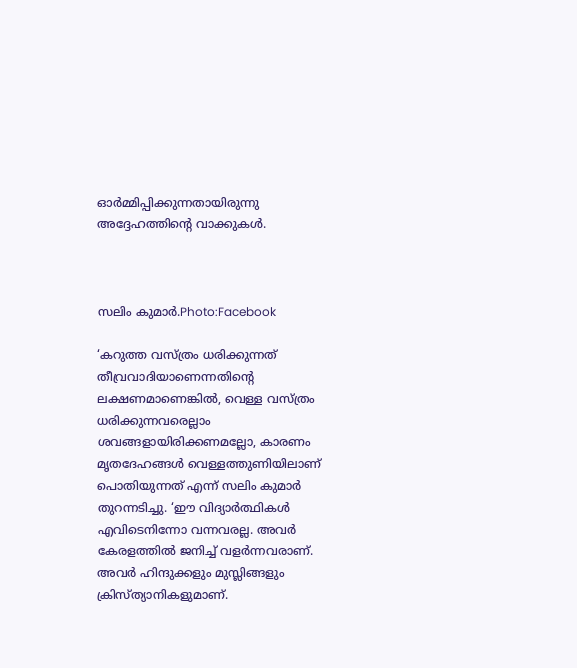ഓർമ്മിപ്പിക്കുന്നതായിരുന്നു അദ്ദേഹത്തിന്റെ വാക്കുകൾ.



സലിം കുമാർ.Photo:Facebook

‘കറുത്ത വസ്ത്രം ധരിക്കുന്നത് തീവ്രവാദിയാണെന്നതിന്റെ ലക്ഷണമാണെങ്കിൽ, വെള്ള വസ്ത്രം ധരിക്കുന്നവരെല്ലാം ശവങ്ങളായിരിക്കണമല്ലോ, കാരണം മൃതദേഹങ്ങൾ വെള്ളത്തുണിയിലാണ് പൊതിയുന്നത് എന്ന് സലിം കുമാർ തുറന്നടിച്ചു. ‘ഈ വിദ്യാർത്ഥികൾ എവിടെനിന്നോ വന്നവരല്ല. അവർ കേരളത്തിൽ ജനിച്ച് വളർന്നവരാണ്. അവർ ഹിന്ദുക്കളും മുസ്ലിങ്ങളും ക്രിസ്ത്യാനികളുമാണ്.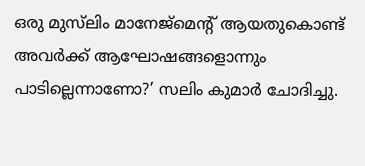ഒരു മുസ്‌ലിം മാനേജ്‌മെന്റ് ആയതുകൊണ്ട് അവർക്ക് ആഘോഷങ്ങളൊന്നും പാടില്ലെന്നാണോ?’ സലിം കുമാർ ചോദിച്ചു.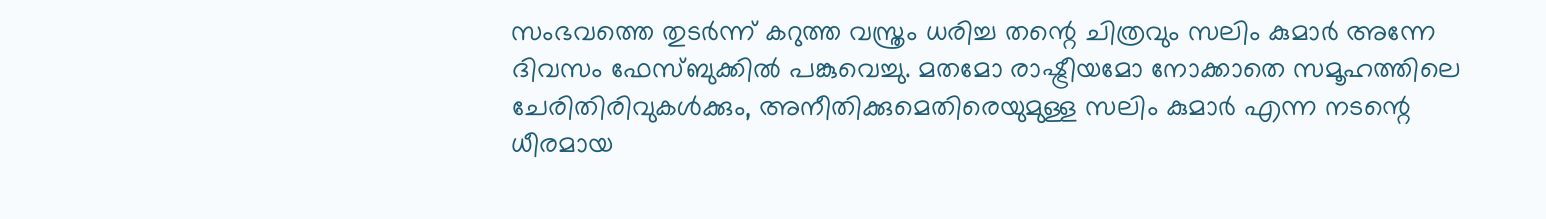സംഭവത്തെ തുടർന്ന് കറുത്ത വസ്ത്രം ധരിച്ച തന്റെ ചിത്രവും സലിം കുമാർ അന്നേ ദിവസം ഫേസ്ബുക്കിൽ പങ്കുവെച്ചു. മതമോ രാഷ്ട്രീയമോ നോക്കാതെ സമൂഹത്തിലെ ചേരിതിരിവുകൾക്കും, അനീതിക്കുമെതിരെയുമുള്ള സലിം കുമാർ എന്ന നടന്റെ ധീരമായ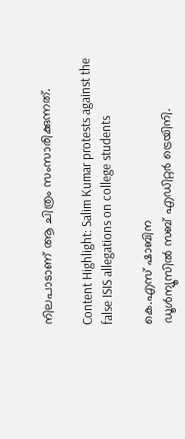നിലപാടാണ് ആ ചിത്രം സംസാരിക്കുന്നത്.

Content Highlight: Salim Kumar protests against the false ISIS allegations on college students

കെ.എസ് ഷാബിന
ഡൂള്‍ന്യൂസില്‍ സബ് എഡിറ്റര്‍ ട്രെയിനി.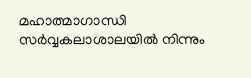മഹാത്മാഗാന്ധി സര്‍വ്വകലാശാലയില്‍ നിന്നും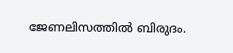ജേണലിസത്തില്‍ ബിരുദം.